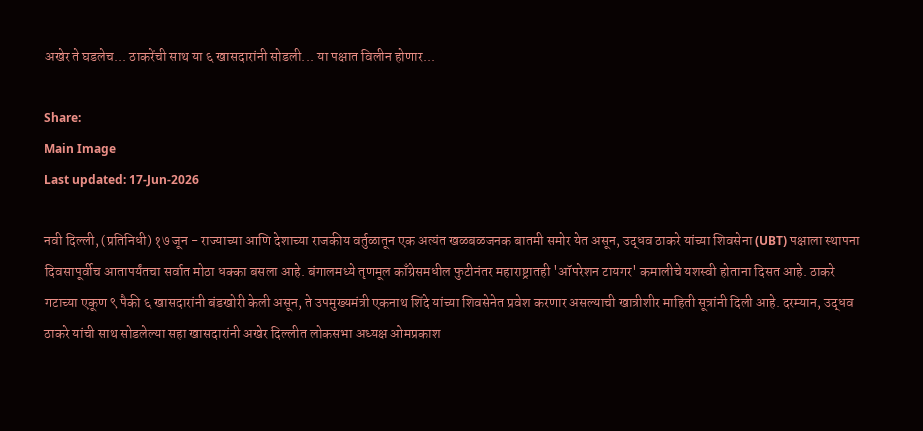अखेर ते घडलेच... ठाकरेंची साथ या ६ खासदारांनी सोडली... या पक्षात विलीन होणार...

Share:
Main Image
Last updated: 17-Jun-2026

नवी दिल्ली, (प्रतिनिधी) १७ जून - राज्याच्या आणि देशाच्या राजकीय वर्तुळातून एक अत्यंत खळबळजनक बातमी समोर येत असून, उद्धव ठाकरे यांच्या शिवसेना (UBT) पक्षाला स्थापना दिवसापूर्वीच आतापर्यंतचा सर्वात मोठा धक्का बसला आहे. बंगालमध्ये तृणमूल काँग्रेसमधील फुटीनंतर महाराष्ट्रातही 'ऑपरेशन टायगर' कमालीचे यशस्वी होताना दिसत आहे. ठाकरे गटाच्या एकूण ९ पैकी ६ खासदारांनी बंडखोरी केली असून, ते उपमुख्यमंत्री एकनाथ शिंदे यांच्या शिवसेनेत प्रवेश करणार असल्याची खात्रीशीर माहिती सूत्रांनी दिली आहे. दरम्यान, उद्धव ठाकरे यांची साथ सोडलेल्या सहा खासदारांनी अखेर दिल्लीत लोकसभा अध्यक्ष ओमप्रकाश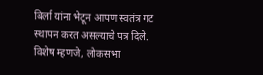बिर्ला यांना भेटून आपण स्वतंत्र गट स्थापन करत असल्याचे पत्र दिले. विशेष म्हणजे, लोकसभा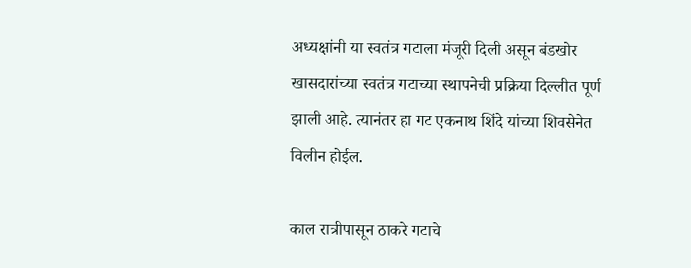अध्यक्षांनी या स्वतंत्र गटाला मंजूरी दिली असून बंडखोर खासदारांच्या स्वतंत्र गटाच्या स्थापनेची प्रक्रिया दिल्लीत पूर्ण झाली आहे. त्यानंतर हा गट एकनाथ शिंदे यांच्या शिवसेनेत विलीन होईल.

काल रात्रीपासून ठाकरे गटाचे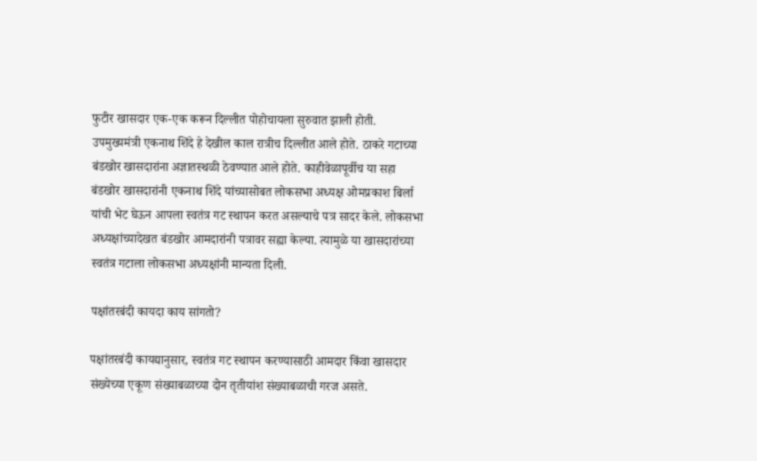फुटीर खासदार एक-एक करून दिल्लीत पोहोचायला सुरुवात झाली होती. उपमुख्यमंत्री एकनाथ शिंदे हे देखील काल रात्रीच दिल्लीत आले होते. ठाकरे गटाच्या बंडखोर खासदारांना अज्ञातस्थळी ठेवण्यात आले होते. काहीवेळापूर्वीच या सहा बंडखोर खासदारांनी एकनाथ शिंदे यांच्यासोबत लोकसभा अध्यक्ष ओमप्रकाश बिर्ला यांची भेट घेऊन आपला स्वतंत्र गट स्थापन करत असल्याचे पत्र सादर केले. लोकसभा अध्यक्षांच्यादेखत बंडखोर आमदारांनी पत्रावर सह्या केल्या. त्यामुळे या खासदारांच्या स्वतंत्र गटाला लोकसभा अध्यक्षांनी मान्यता दिली.

पक्षांतरबंदी कायदा काय सांगतो?

पक्षांतरबंदी कायद्यानुसार, स्वतंत्र गट स्थापन करण्यासाठी आमदार किंवा खासदार संख्येच्या एकूण संख्याबळाच्या दोन तृतीयांश संख्याबळाची गरज असते.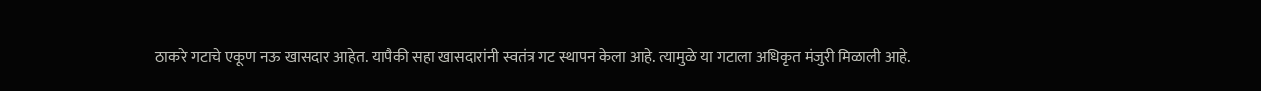ठाकरे गटाचे एकूण नऊ खासदार आहेत. यापैकी सहा खासदारांनी स्वतंत्र गट स्थापन केला आहे. त्यामुळे या गटाला अधिकृत मंजुरी मिळाली आहे.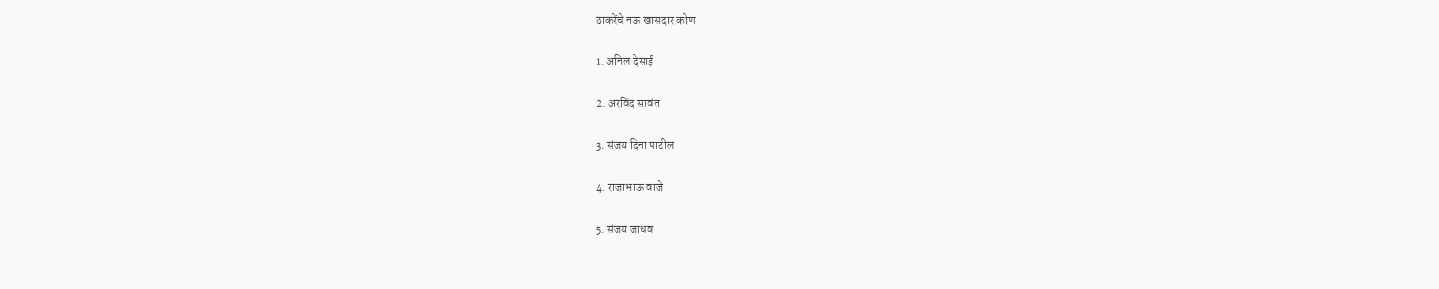ठाकरेंचे नऊ खासदार कोण

1. अनिल देसाई

2. अरविंद सावंत

3. संजय दिना पाटील

4. राजाभाऊ वाजे

5. संजय जाधव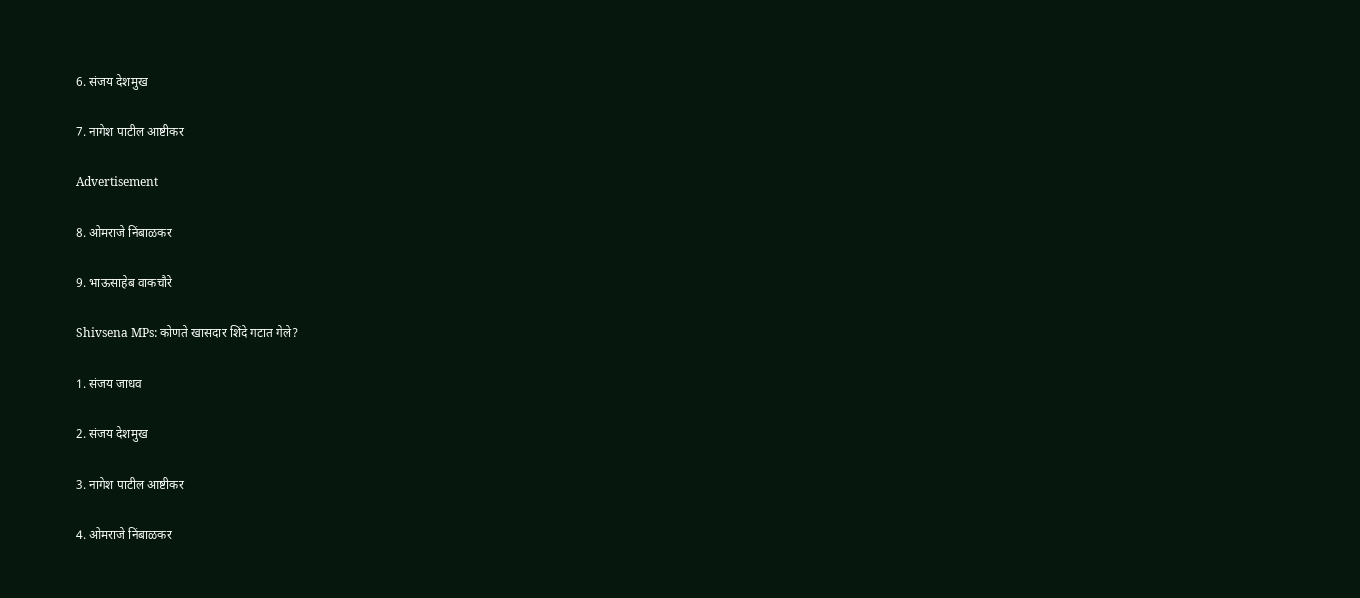6. संजय देशमुख

7. नागेश पाटील आष्टीकर

Advertisement

8. ओमराजे निंबाळकर

9. भाऊसाहेब वाकचौरे

Shivsena MPs: कोणते खासदार शिंदे गटात गेले?

1. संजय जाधव

2. संजय देशमुख

3. नागेश पाटील आष्टीकर

4. ओमराजे निंबाळकर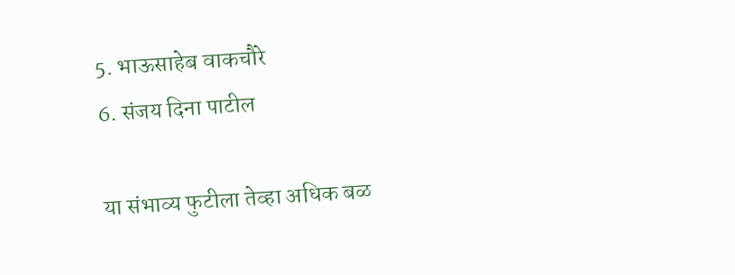5. भाऊसाहेब वाकचौरे
6. संजय दिना पाटील

या संभाव्य फुटीला तेव्हा अधिक बळ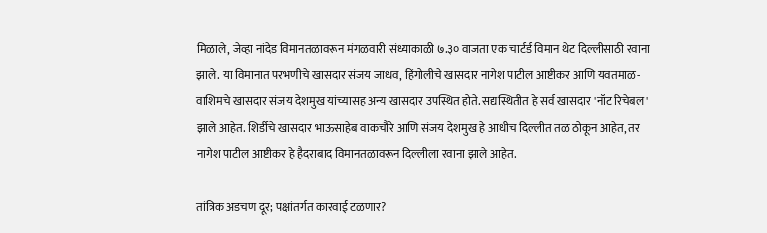मिळाले, जेव्हा नांदेड विमानतळावरून मंगळवारी संध्याकाळी ७.३० वाजता एक चार्टर्ड विमान थेट दिल्लीसाठी रवाना झाले. या विमानात परभणीचे खासदार संजय जाधव, हिंगोलीचे खासदार नागेश पाटील आष्टीकर आणि यवतमाळ-वाशिमचे खासदार संजय देशमुख यांच्यासह अन्य खासदार उपस्थित होते. सद्यस्थितीत हे सर्व खासदार 'नॉट रिचेबल' झाले आहेत. शिर्डीचे खासदार भाऊसाहेब वाकचौरे आणि संजय देशमुख हे आधीच दिल्लीत तळ ठोकून आहेत, तर नागेश पाटील आष्टीकर हे हैदराबाद विमानतळावरून दिल्लीला रवाना झाले आहेत.

तांत्रिक अडचण दूर; पक्षांतर्गत कारवाई टळणार?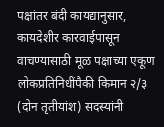पक्षांतर बंदी कायद्यानुसार, कायदेशीर कारवाईपासून वाचण्यासाठी मूळ पक्षाच्या एकूण लोकप्रतिनिधींपैकी किमान २/३ (दोन तृतीयांश) सदस्यांनी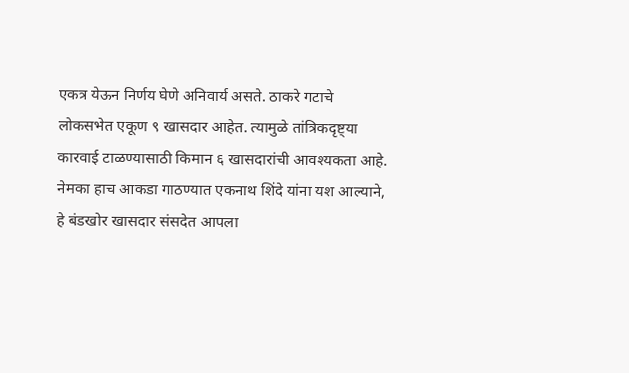एकत्र येऊन निर्णय घेणे अनिवार्य असते. ठाकरे गटाचे लोकसभेत एकूण ९ खासदार आहेत. त्यामुळे तांत्रिकदृष्ट्या कारवाई टाळण्यासाठी किमान ६ खासदारांची आवश्यकता आहे. नेमका हाच आकडा गाठण्यात एकनाथ शिंदे यांना यश आल्याने, हे बंडखोर खासदार संसदेत आपला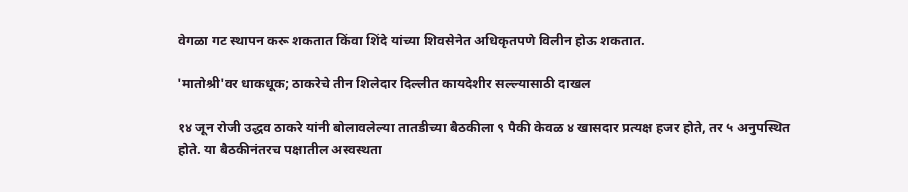वेगळा गट स्थापन करू शकतात किंवा शिंदे यांच्या शिवसेनेत अधिकृतपणे विलीन होऊ शकतात.

'मातोश्री'वर धाकधूक; ठाकरेचे तीन शिलेदार दिल्लीत कायदेशीर सल्ल्यासाठी दाखल

१४ जून रोजी उद्धव ठाकरे यांनी बोलावलेल्या तातडीच्या बैठकीला ९ पैकी केवळ ४ खासदार प्रत्यक्ष हजर होते, तर ५ अनुपस्थित होते. या बैठकीनंतरच पक्षातील अस्वस्थता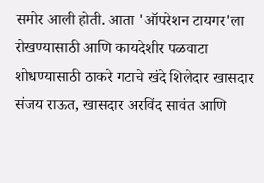समोर आली होती. आता 'ऑपरेशन टायगर'ला रोखण्यासाठी आणि कायदेशीर पळवाटा शोधण्यासाठी ठाकरे गटाचे खंदे शिलेदार खासदार संजय राऊत, खासदार अरविंद सावंत आणि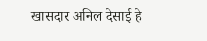खासदार अनिल देसाई हे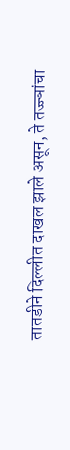तातडीने दिल्लीत दाखल झाले असून, ते तज्ज्ञांचा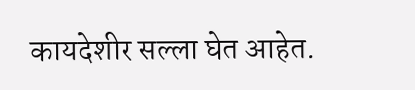कायदेशीर सल्ला घेत आहेत.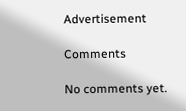Advertisement

Comments

No comments yet.